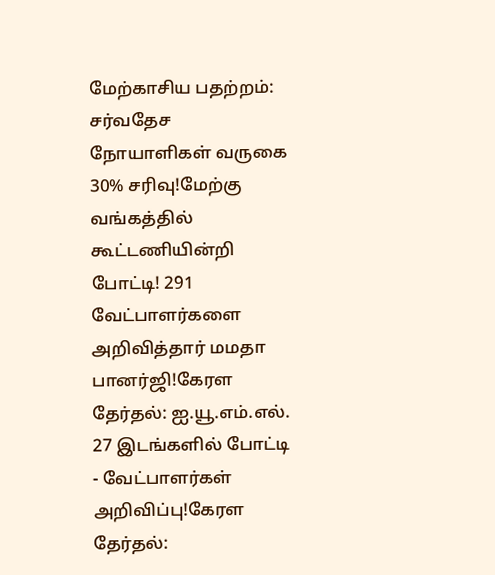மேற்காசிய பதற்றம்: சர்வதேச நோயாளிகள் வருகை 30% சரிவு!மேற்கு வங்கத்தில் கூட்டணியின்றி போட்டி! 291 வேட்பாளர்களை அறிவித்தார் மமதா பானர்ஜி!கேரள தேர்தல்: ஐ.யூ.எம்.எல். 27 இடங்களில் போட்டி - வேட்பாளர்கள் அறிவிப்பு!கேரள தேர்தல்: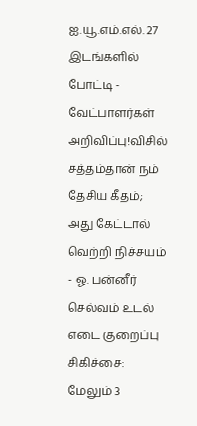ஐ.யூ.எம்.எல். 27 இடங்களில் போட்டி - வேட்பாளர்கள் அறிவிப்பு!விசில் சத்தம்தான் நம் தேசிய கீதம்; அது கேட்டால் வெற்றி நிச்சயம் - ஓ. பன்னீர் செல்வம் உடல் எடை குறைப்பு சிகிச்சை: மேலும் 3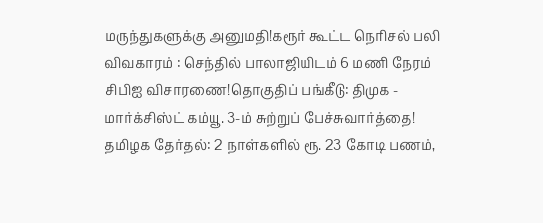மருந்துகளுக்கு அனுமதி!கரூர் கூட்ட நெரிசல் பலி விவகாரம் : செந்தில் பாலாஜியிடம் 6 மணி நேரம் சிபிஐ விசாரணை!தொகுதிப் பங்கீடு: திமுக - மார்க்சிஸ்ட் கம்யூ. 3-ம் சுற்றுப் பேச்சுவார்த்தை! தமிழக தேர்தல்: 2 நாள்களில் ரூ. 23 கோடி பணம்,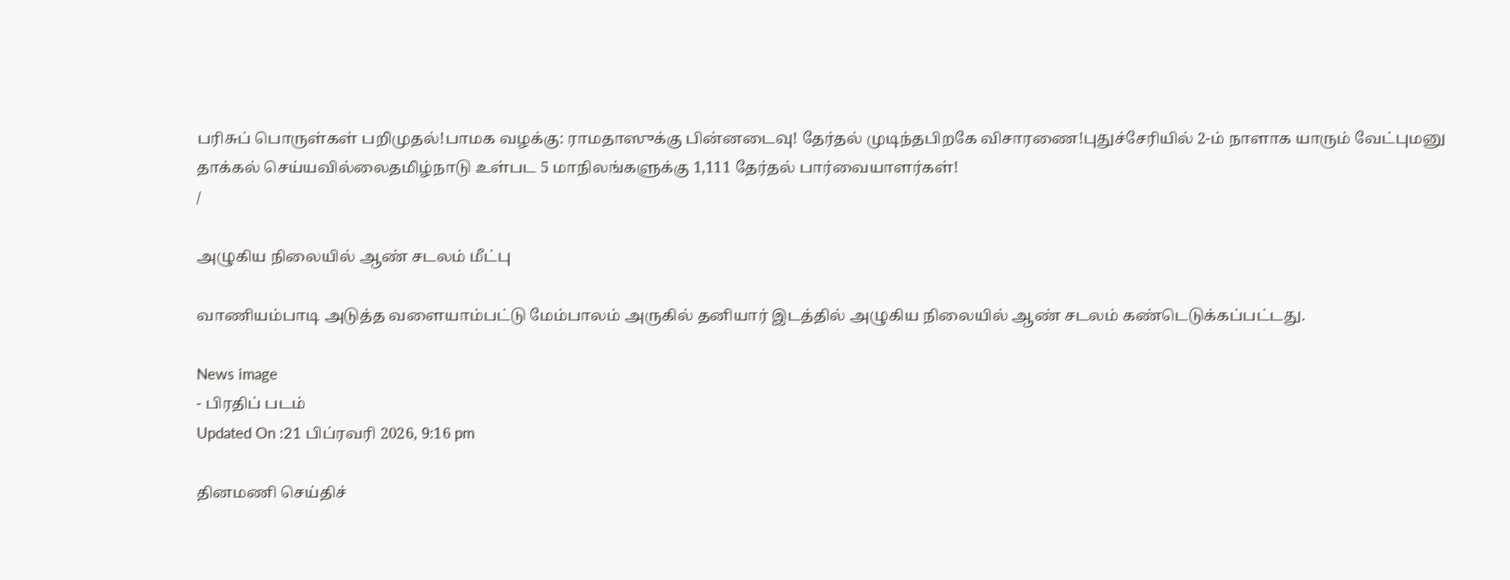பரிசுப் பொருள்கள் பறிமுதல்!பாமக வழக்கு: ராமதாஸுக்கு பின்னடைவு! தேர்தல் முடிந்தபிறகே விசாரணை!புதுச்சேரியில் 2-ம் நாளாக யாரும் வேட்புமனு தாக்கல் செய்யவில்லைதமிழ்நாடு உள்பட 5 மாநிலங்களுக்கு 1,111 தேர்தல் பார்வையாளர்கள்!
/

அழுகிய நிலையில் ஆண் சடலம் மீட்பு

வாணியம்பாடி அடுத்த வளையாம்பட்டு மேம்பாலம் அருகில் தனியார் இடத்தில் அழுகிய நிலையில் ஆண் சடலம் கண்டெடுக்கப்பட்டது.

News image
- பிரதிப் படம்
Updated On :21 பிப்ரவரி 2026, 9:16 pm

தினமணி செய்திச்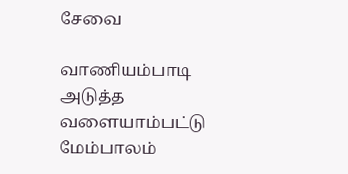சேவை

வாணியம்பாடி அடுத்த வளையாம்பட்டு மேம்பாலம்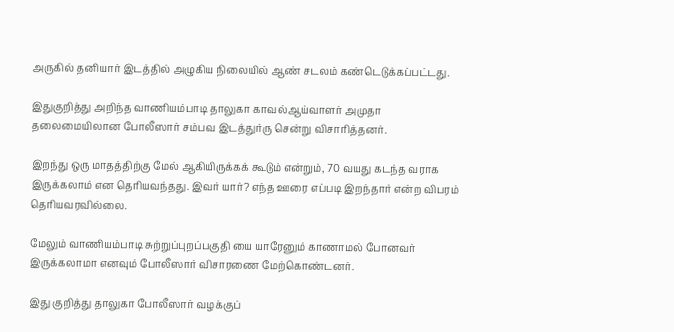அருகில் தனியார் இடத்தில் அழுகிய நிலையில் ஆண் சடலம் கண்டெடுக்கப்பட்டது.

இதுகுறித்து அறிந்த வாணியம்பாடி தாலுகா காவல்ஆய்வாளர் அமுதா தலைமையிலான போலீஸார் சம்பவ இடத்துர்ரு சென்று விசாரித்தனர்.

இறந்து ஒரு மாதத்திற்கு மேல் ஆகியிருக்கக் கூடும் என்றும், 70 வயது கடந்த வராக இருக்கலாம் என தெரியவந்தது. இவர் யார்? எந்த ஊரை எப்படி இறந்தார் என்ற விபரம் தெரியவரவில்லை.

மேலும் வாணியம்பாடி சுற்றுப்புறப்பகுதி யை யாரேனும் காணாமல் போனவர் இருக்கலாமா எனவும் போலீஸார் விசாரணை மேற்கொண்டனர்.

இது குறித்து தாலுகா போலீஸார் வழக்குப்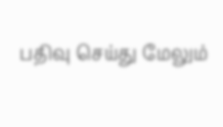பதிவு செய்து மேலும்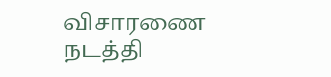விசாரணை நடத்தி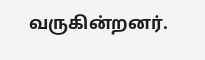வருகின்றனர்.